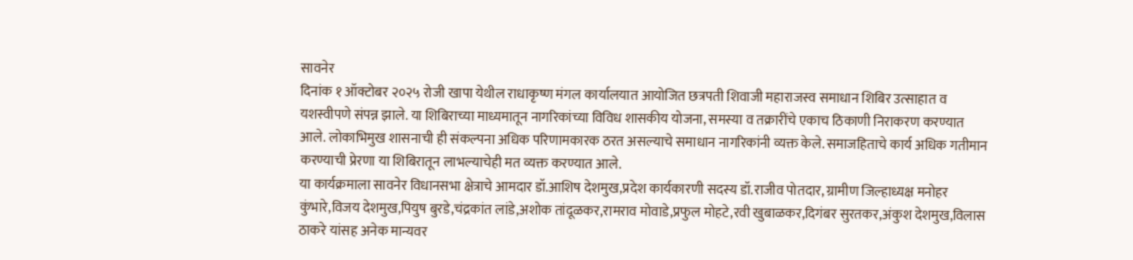सावनेर
दिनांक १ ऑक्टोबर २०२५ रोजी खापा येथील राधाकृष्ण मंगल कार्यालयात आयोजित छत्रपती शिवाजी महाराजस्व समाधान शिबिर उत्साहात व यशस्वीपणे संपन्न झाले. या शिबिराच्या माध्यमातून नागरिकांच्या विविध शासकीय योजना, समस्या व तक्रारींचे एकाच ठिकाणी निराकरण करण्यात आले. लोकाभिमुख शासनाची ही संकल्पना अधिक परिणामकारक ठरत असल्याचे समाधान नागरिकांनी व्यक्त केले. समाजहिताचे कार्य अधिक गतीमान करण्याची प्रेरणा या शिबिरातून लाभल्याचेही मत व्यक्त करण्यात आले.
या कार्यक्रमाला सावनेर विधानसभा क्षेत्राचे आमदार डॉ.आशिष देशमुख,प्रदेश कार्यकारणी सदस्य डॉ.राजीव पोतदार, ग्रामीण जिल्हाध्यक्ष मनोहर कुंभारे,विजय देशमुख,पियुष बुरडे,चंद्रकांत लांडे,अशोक तांदूळकर,रामराव मोवाडे,प्रफुल मोहटे,रवी खुबाळकर,दिगंबर सुरतकर,अंकुश देशमुख,विलास ठाकरे यांसह अनेक मान्यवर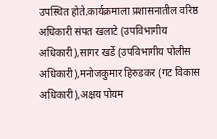उपस्थित होते.कार्यक्रमाला प्रशासनातील वरिष्ठ अधिकारी संपत खलाटे (उपविभागीय अधिकारी),सागर खर्डे (उपविभागीय पोलीस अधिकारी),मनोजकुमार हिरुडकर (गट विकास अधिकारी),अक्षय पोयम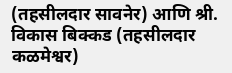(तहसीलदार सावनेर) आणि श्री. विकास बिक्कड (तहसीलदार कळमेश्वर)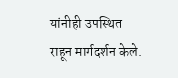यांनीही उपस्थित राहून मार्गदर्शन केले.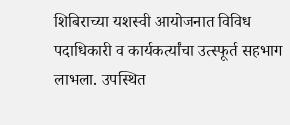शिबिराच्या यशस्वी आयोजनात विविध पदाधिकारी व कार्यकर्त्यांचा उत्स्फूर्त सहभाग लाभला. उपस्थित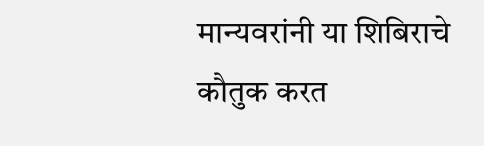मान्यवरांनी या शिबिराचे कौतुक करत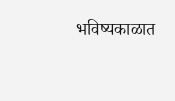भविष्यकाळात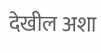देखील अशा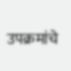उपक्रमांचे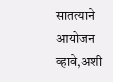सातत्याने आयोजन व्हावे,अशी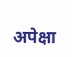अपेक्षा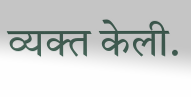व्यक्त केली.